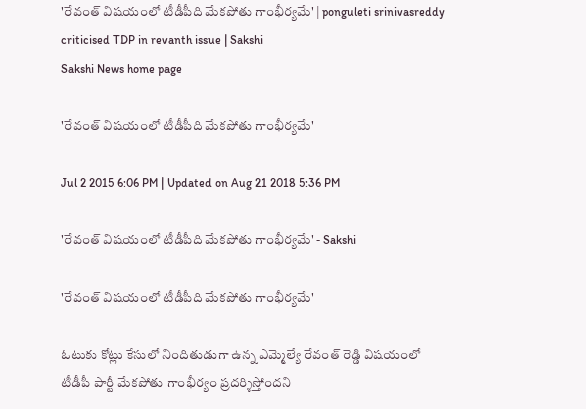'రేవంత్ విషయంలో టీడీపీది మేకపోతు గాంభీర్యమే' | ponguleti srinivasreddy criticised TDP in revanth issue | Sakshi
Sakshi News home page

'రేవంత్ విషయంలో టీడీపీది మేకపోతు గాంభీర్యమే'

Jul 2 2015 6:06 PM | Updated on Aug 21 2018 5:36 PM

'రేవంత్ విషయంలో టీడీపీది మేకపోతు గాంభీర్యమే' - Sakshi

'రేవంత్ విషయంలో టీడీపీది మేకపోతు గాంభీర్యమే'

ఓటుకు కోట్లు కేసులో నిందితుడుగా ఉన్న ఎమ్మెల్యే రేవంత్ రెడ్డి విషయంలో టీడీపీ పార్టీ మేకపోతు గాంభీర్యం ప్రదర్శిస్తోందని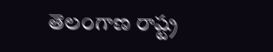తెలంగాణ రాష్ట్ర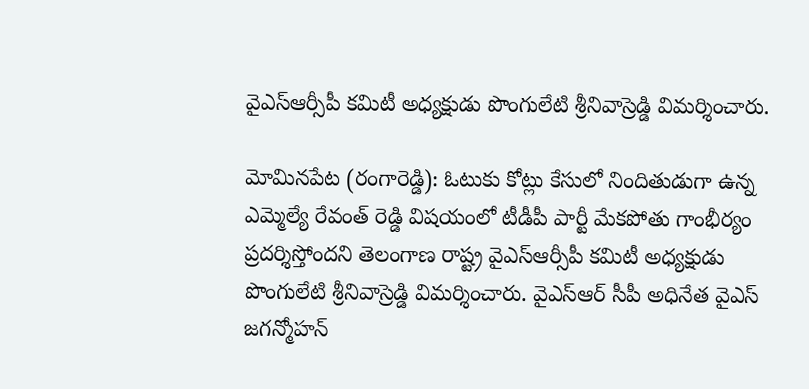వైఎస్ఆర్సీపీ కమిటీ అధ్యక్షుడు పొంగులేటి శ్రీనివాస్రెడ్డి విమర్శించారు.

మోమినపేట (రంగారెడ్డి): ఓటుకు కోట్లు కేసులో నిందితుడుగా ఉన్న ఎమ్మెల్యే రేవంత్ రెడ్డి విషయంలో టీడీపీ పార్టీ మేకపోతు గాంభీర్యం ప్రదర్శిస్తోందని తెలంగాణ రాష్ట్ర వైఎస్ఆర్సీపీ కమిటీ అధ్యక్షుడు పొంగులేటి శ్రీనివాస్రెడ్డి విమర్శించారు. వైఎస్ఆర్ సీపీ అధినేత వైఎస్ జగన్మోహన్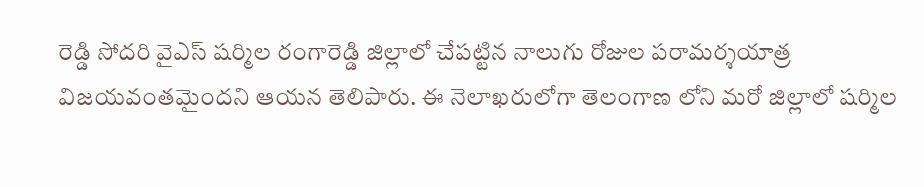రెడ్డి సోదరి వైఎస్ షర్మిల రంగారెడ్డి జిల్లాలో చేపట్టిన నాలుగు రోజుల పరామర్శయాత్ర విజయవంతమైందని ఆయన తెలిపారు. ఈ నెలాఖరులోగా తెలంగాణ లోని మరో జిల్లాలో షర్మిల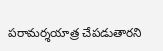పరామర్శయాత్ర చేపడుతారని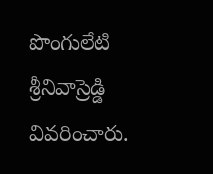పొంగులేటి శ్రీనివాస్రెడ్డి వివరించారు.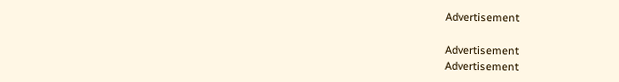Advertisement

Advertisement
Advertisement